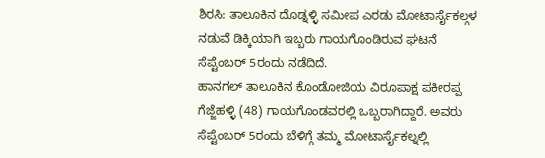ಶಿರಸಿ: ತಾಲೂಕಿನ ದೊಡ್ನಳ್ಳಿ ಸಮೀಪ ಎರಡು ಮೋಟಾರ್ಸೈಕಲ್ಗಳ ನಡುವೆ ಡಿಕ್ಕಿಯಾಗಿ ಇಬ್ಬರು ಗಾಯಗೊಂಡಿರುವ ಘಟನೆ ಸೆಪ್ಟೆಂಬರ್ 5ರಂದು ನಡೆದಿದೆ.
ಹಾನಗಲ್ ತಾಲೂಕಿನ ಕೊಂಡೋಜಿಯ ವಿರೂಪಾಕ್ಷ ಪಕೀರಪ್ಪ ಗೆಜ್ಜೆಹಳ್ಳಿ (48) ಗಾಯಗೊಂಡವರಲ್ಲಿ ಒಬ್ಬರಾಗಿದ್ದಾರೆ. ಅವರು ಸೆಪ್ಟೆಂಬರ್ 5ರಂದು ಬೆಳಿಗ್ಗೆ ತಮ್ಮ ಮೋಟಾರ್ಸೈಕಲ್ನಲ್ಲಿ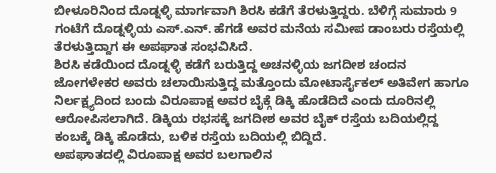ಬೀಳೂರಿನಿಂದ ದೊಡ್ನಳ್ಳಿ ಮಾರ್ಗವಾಗಿ ಶಿರಸಿ ಕಡೆಗೆ ತೆರಳುತ್ತಿದ್ದರು. ಬೆಳಿಗ್ಗೆ ಸುಮಾರು 9 ಗಂಟೆಗೆ ದೊಡ್ನಳ್ಳಿಯ ಎಸ್.ಎನ್. ಹೆಗಡೆ ಅವರ ಮನೆಯ ಸಮೀಪ ಡಾಂಬರು ರಸ್ತೆಯಲ್ಲಿ ತೆರಳುತ್ತಿದ್ದಾಗ ಈ ಅಪಘಾತ ಸಂಭವಿಸಿದೆ.
ಶಿರಸಿ ಕಡೆಯಿಂದ ದೊಡ್ನಳ್ಳಿ ಕಡೆಗೆ ಬರುತ್ತಿದ್ದ ಅಚನಳ್ಳಿಯ ಜಗದೀಶ ಚಂದನ ಜೋಗಳೇಕರ ಅವರು ಚಲಾಯಿಸುತ್ತಿದ್ದ ಮತ್ತೊಂದು ಮೋಟಾರ್ಸೈಕಲ್ ಅತಿವೇಗ ಹಾಗೂ ನಿರ್ಲಕ್ಷ್ಯದಿಂದ ಬಂದು ವಿರೂಪಾಕ್ಷ ಅವರ ಬೈಕ್ಗೆ ಡಿಕ್ಕಿ ಹೊಡೆದಿದೆ ಎಂದು ದೂರಿನಲ್ಲಿ ಆರೋಪಿಸಲಾಗಿದೆ. ಡಿಕ್ಕಿಯ ರಭಸಕ್ಕೆ ಜಗದೀಶ ಅವರ ಬೈಕ್ ರಸ್ತೆಯ ಬದಿಯಲ್ಲಿದ್ದ ಕಂಬಕ್ಕೆ ಡಿಕ್ಕಿ ಹೊಡೆದು, ಬಳಿಕ ರಸ್ತೆಯ ಬದಿಯಲ್ಲಿ ಬಿದ್ದಿದೆ.
ಅಪಘಾತದಲ್ಲಿ ವಿರೂಪಾಕ್ಷ ಅವರ ಬಲಗಾಲಿನ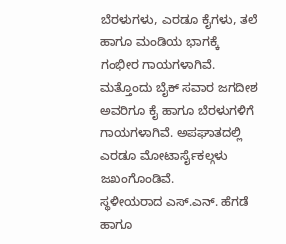ಬೆರಳುಗಳು, ಎರಡೂ ಕೈಗಳು, ತಲೆ ಹಾಗೂ ಮಂಡಿಯ ಭಾಗಕ್ಕೆ ಗಂಭೀರ ಗಾಯಗಳಾಗಿವೆ. ಮತ್ತೊಂದು ಬೈಕ್ ಸವಾರ ಜಗದೀಶ ಅವರಿಗೂ ಕೈ ಹಾಗೂ ಬೆರಳುಗಳಿಗೆ ಗಾಯಗಳಾಗಿವೆ. ಅಪಘಾತದಲ್ಲಿ ಎರಡೂ ಮೋಟಾರ್ಸೈಕಲ್ಗಳು ಜಖಂಗೊಂಡಿವೆ.
ಸ್ಥಳೀಯರಾದ ಎಸ್.ಎನ್. ಹೆಗಡೆ ಹಾಗೂ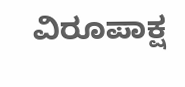ವಿರೂಪಾಕ್ಷ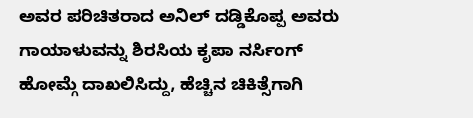ಅವರ ಪರಿಚಿತರಾದ ಅನಿಲ್ ದಡ್ಡಿಕೊಪ್ಪ ಅವರು ಗಾಯಾಳುವನ್ನು ಶಿರಸಿಯ ಕೃಪಾ ನರ್ಸಿಂಗ್ ಹೋಮ್ಗೆ ದಾಖಲಿಸಿದ್ದು, ಹೆಚ್ಚಿನ ಚಿಕಿತ್ಸೆಗಾಗಿ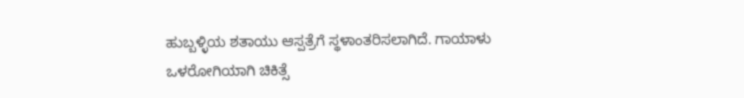ಹುಬ್ಬಳ್ಳಿಯ ಶತಾಯು ಆಸ್ಪತ್ರೆಗೆ ಸ್ಥಳಾಂತರಿಸಲಾಗಿದೆ. ಗಾಯಾಳು ಒಳರೋಗಿಯಾಗಿ ಚಿಕಿತ್ಸೆ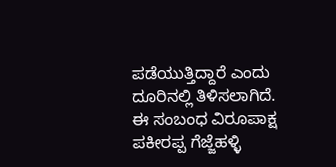ಪಡೆಯುತ್ತಿದ್ದಾರೆ ಎಂದು ದೂರಿನಲ್ಲಿ ತಿಳಿಸಲಾಗಿದೆ.
ಈ ಸಂಬಂಧ ವಿರೂಪಾಕ್ಷ ಪಕೀರಪ್ಪ ಗೆಜ್ಜೆಹಳ್ಳಿ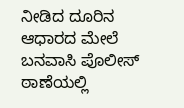ನೀಡಿದ ದೂರಿನ ಆಧಾರದ ಮೇಲೆ ಬನವಾಸಿ ಪೊಲೀಸ್ ಠಾಣೆಯಲ್ಲಿ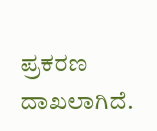ಪ್ರಕರಣ ದಾಖಲಾಗಿದೆ.